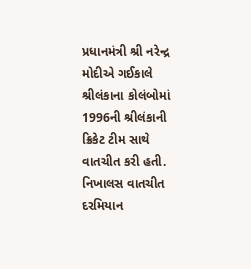પ્રધાનમંત્રી શ્રી નરેન્દ્ર મોદીએ ગઈકાલે શ્રીલંકાના કોલંબોમાં 1996ની શ્રીલંકાની ક્રિકેટ ટીમ સાથે વાતચીત કરી હતી. નિખાલસ વાતચીત દરમિયાન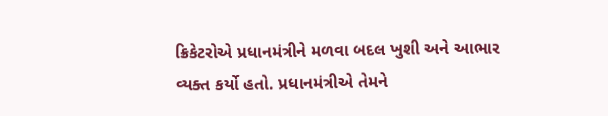ક્રિકેટરોએ પ્રધાનમંત્રીને મળવા બદલ ખુશી અને આભાર વ્યક્ત કર્યો હતો. પ્રધાનમંત્રીએ તેમને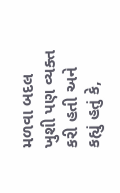મળવા બદલ ખુશી પણ વ્યક્ત કરી હતી અને કહ્યું હતું કે,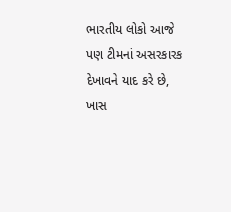ભારતીય લોકો આજે પણ ટીમનાં અસરકારક દેખાવને યાદ કરે છે, ખાસ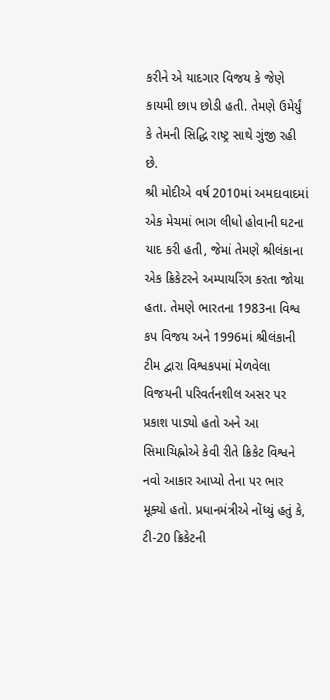કરીને એ યાદગાર વિજય કે જેણે કાયમી છાપ છોડી હતી. તેમણે ઉમેર્યું કે તેમની સિદ્ધિ રાષ્ટ્ર સાથે ગુંજી રહી છે.
શ્રી મોદીએ વર્ષ 2010માં અમદાવાદમાં એક મેચમાં ભાગ લીધો હોવાની ઘટના યાદ કરી હતી, જેમાં તેમણે શ્રીલંકાના એક ક્રિકેટરને અમ્પાયરિંગ કરતા જોયા હતા. તેમણે ભારતના 1983ના વિશ્વ કપ વિજય અને 1996માં શ્રીલંકાની ટીમ દ્વારા વિશ્વકપમાં મેળવેલા વિજયની પરિવર્તનશીલ અસર પર પ્રકાશ પાડ્યો હતો અને આ સિમાચિહ્નોએ કેવી રીતે ક્રિકેટ વિશ્વને નવો આકાર આપ્યો તેના પર ભાર મૂક્યો હતો. પ્રધાનમંત્રીએ નોંધ્યું હતું કે, ટી-20 ક્રિકેટની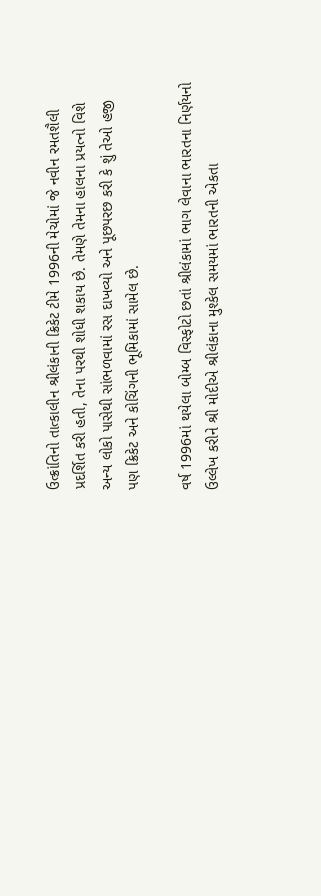ઉત્ક્રાંતિનો તાત્કાલીન શ્રીલંકાની ક્રિકેટ ટીમે 1996ની મેચોમાં જે નવીન રમતશૈલી પ્રદર્શિત કરી હતી, તેના પરથી શોધી શકાય છે. તેમણે તેમના હાલના પ્રયત્નો વિશે અન્ય લોકો પાસેથી સાંભળવામાં રસ દાખવ્યો અને પૂછપરછ કરી કે શું તેઓ હજી પણ ક્રિકેટ અને કોચિંગની ભૂમિકામાં સામેલ છે.

વર્ષ 1996માં થયેલા બોમ્બ વિસ્ફોટો છતાં શ્રીલંકામાં ભાગ લેવાના ભારતના નિર્ણયનો ઉલ્લેખ કરીને શ્રી મોદીએ શ્રીલંકાના મુશ્કેલ સમયમાં ભારતની એકતા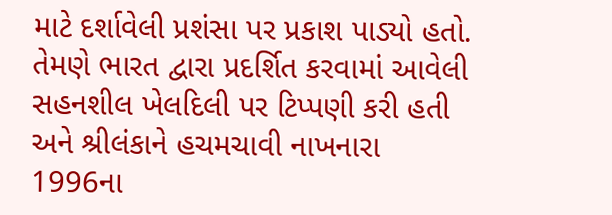માટે દર્શાવેલી પ્રશંસા પર પ્રકાશ પાડ્યો હતો. તેમણે ભારત દ્વારા પ્રદર્શિત કરવામાં આવેલી સહનશીલ ખેલદિલી પર ટિપ્પણી કરી હતી અને શ્રીલંકાને હચમચાવી નાખનારા 1996ના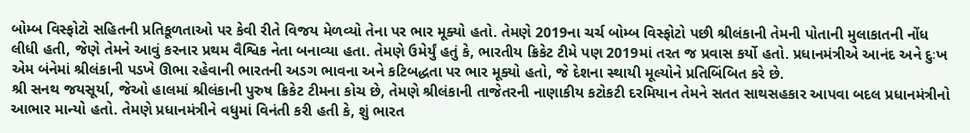બોમ્બ વિસ્ફોટો સહિતની પ્રતિકૂળતાઓ પર કેવી રીતે વિજય મેળવ્યો તેના પર ભાર મૂક્યો હતો. તેમણે 2019ના ચર્ચ બોમ્બ વિસ્ફોટો પછી શ્રીલંકાની તેમની પોતાની મુલાકાતની નોંધ લીધી હતી, જેણે તેમને આવું કરનાર પ્રથમ વૈશ્વિક નેતા બનાવ્યા હતા. તેમણે ઉમેર્યું હતું કે, ભારતીય ક્રિકેટ ટીમે પણ 2019માં તરત જ પ્રવાસ કર્યો હતો. પ્રધાનમંત્રીએ આનંદ અને દુઃખ એમ બંનેમાં શ્રીલંકાની પડખે ઊભા રહેવાની ભારતની અડગ ભાવના અને કટિબદ્ધતા પર ભાર મૂક્યો હતો, જે દેશના સ્થાયી મૂલ્યોને પ્રતિબિંબિત કરે છે.
શ્રી સનથ જયસૂર્યા, જેઓ હાલમાં શ્રીલંકાની પુરુષ ક્રિકેટ ટીમના કોચ છે, તેમણે શ્રીલંકાની તાજેતરની નાણાકીય કટોકટી દરમિયાન તેમને સતત સાથસહકાર આપવા બદલ પ્રધાનમંત્રીનો આભાર માન્યો હતો. તેમણે પ્રધાનમંત્રીને વધુમાં વિનંતી કરી હતી કે, શું ભારત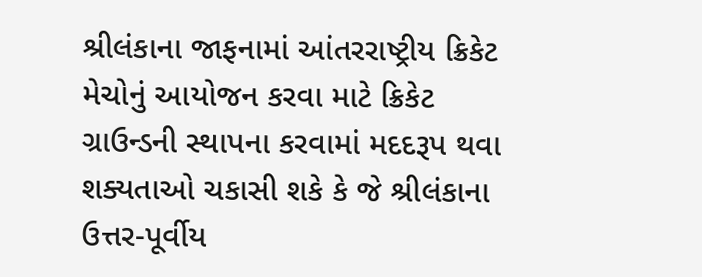શ્રીલંકાના જાફનામાં આંતરરાષ્ટ્રીય ક્રિકેટ મેચોનું આયોજન કરવા માટે ક્રિકેટ ગ્રાઉન્ડની સ્થાપના કરવામાં મદદરૂપ થવા શક્યતાઓ ચકાસી શકે કે જે શ્રીલંકાના ઉત્તર-પૂર્વીય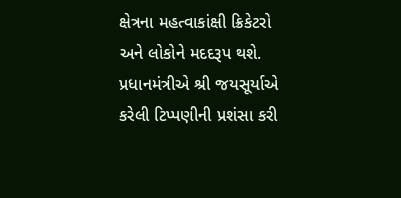ક્ષેત્રના મહત્વાકાંક્ષી ક્રિકેટરો અને લોકોને મદદરૂપ થશે.
પ્રધાનમંત્રીએ શ્રી જયસૂર્યાએ કરેલી ટિપ્પણીની પ્રશંસા કરી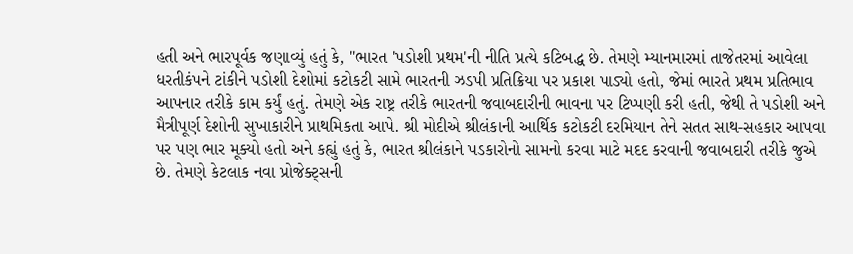હતી અને ભારપૂર્વક જણાવ્યું હતું કે, "ભારત 'પડોશી પ્રથમ'ની નીતિ પ્રત્યે કટિબદ્ધ છે. તેમણે મ્યાનમારમાં તાજેતરમાં આવેલા ધરતીકંપને ટાંકીને પડોશી દેશોમાં કટોકટી સામે ભારતની ઝડપી પ્રતિક્રિયા પર પ્રકાશ પાડ્યો હતો, જેમાં ભારતે પ્રથમ પ્રતિભાવ આપનાર તરીકે કામ કર્યું હતું. તેમણે એક રાષ્ટ્ર તરીકે ભારતની જવાબદારીની ભાવના પર ટિપ્પણી કરી હતી, જેથી તે પડોશી અને મૈત્રીપૂર્ણ દેશોની સુખાકારીને પ્રાથમિકતા આપે. શ્રી મોદીએ શ્રીલંકાની આર્થિક કટોકટી દરમિયાન તેને સતત સાથ-સહકાર આપવા પર પણ ભાર મૂક્યો હતો અને કહ્યું હતું કે, ભારત શ્રીલંકાને પડકારોનો સામનો કરવા માટે મદદ કરવાની જવાબદારી તરીકે જુએ છે. તેમણે કેટલાક નવા પ્રોજેક્ટ્સની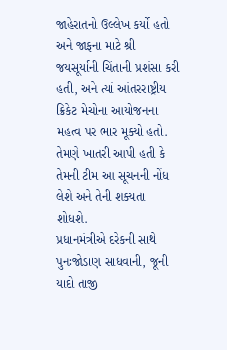જાહેરાતનો ઉલ્લેખ કર્યો હતો અને જાફના માટે શ્રી જયસૂર્યાની ચિંતાની પ્રશંસા કરી હતી, અને ત્યાં આંતરરાષ્ટ્રીય ક્રિકેટ મેચોના આયોજનના મહત્વ પર ભાર મૂક્યો હતો. તેમણે ખાતરી આપી હતી કે તેમની ટીમ આ સૂચનની નોંધ લેશે અને તેની શક્યતા શોધશે.
પ્રધાનમંત્રીએ દરેકની સાથે પુનઃજોડાણ સાધવાની, જૂની યાદો તાજી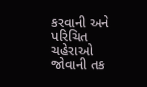કરવાની અને પરિચિત ચહેરાઓ જોવાની તક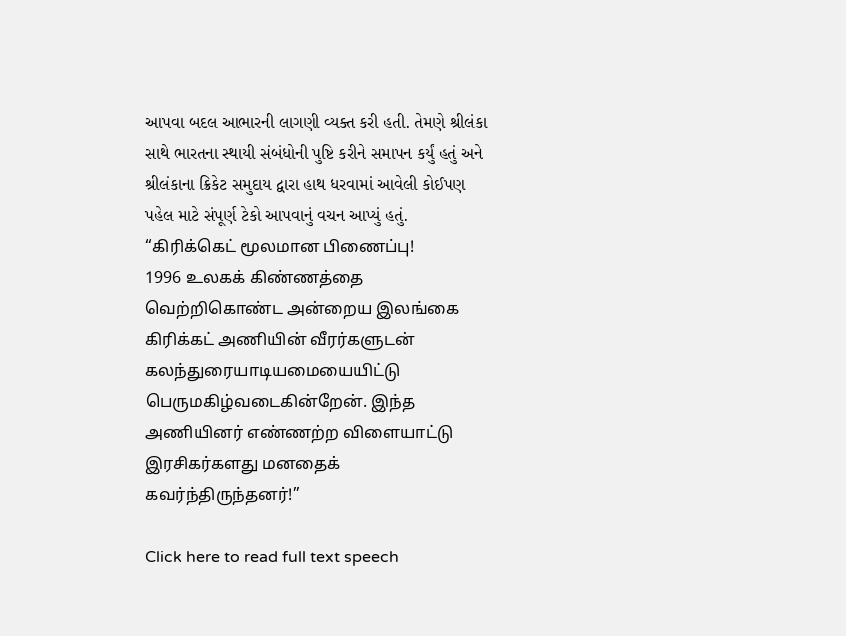આપવા બદલ આભારની લાગણી વ્યક્ત કરી હતી. તેમણે શ્રીલંકા સાથે ભારતના સ્થાયી સંબંધોની પુષ્ટિ કરીને સમાપન કર્યું હતું અને શ્રીલંકાના ક્રિકેટ સમુદાય દ્વારા હાથ ધરવામાં આવેલી કોઈપણ પહેલ માટે સંપૂર્ણ ટેકો આપવાનું વચન આપ્યું હતું.
“கிரிக்கெட் மூலமான பிணைப்பு!
1996 உலகக் கிண்ணத்தை வெற்றிகொண்ட அன்றைய இலங்கை கிரிக்கட் அணியின் வீரர்களுடன் கலந்துரையாடியமையையிட்டு பெருமகிழ்வடைகின்றேன். இந்த அணியினர் எண்ணற்ற விளையாட்டு இரசிகர்களது மனதைக் கவர்ந்திருந்தனர்!”

Click here to read full text speech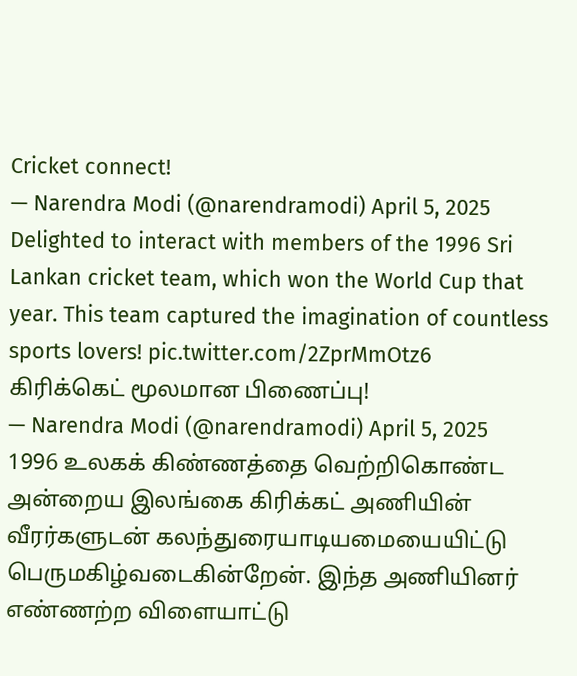Cricket connect!
— Narendra Modi (@narendramodi) April 5, 2025
Delighted to interact with members of the 1996 Sri Lankan cricket team, which won the World Cup that year. This team captured the imagination of countless sports lovers! pic.twitter.com/2ZprMmOtz6
கிரிக்கெட் மூலமான பிணைப்பு!
— Narendra Modi (@narendramodi) April 5, 2025
1996 உலகக் கிண்ணத்தை வெற்றிகொண்ட அன்றைய இலங்கை கிரிக்கட் அணியின் வீரர்களுடன் கலந்துரையாடியமையையிட்டு பெருமகிழ்வடைகின்றேன். இந்த அணியினர் எண்ணற்ற விளையாட்டு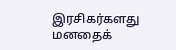இரசிகர்களது மனதைக்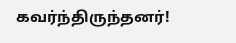கவர்ந்திருந்தனர்!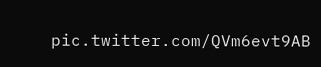pic.twitter.com/QVm6evt9AB